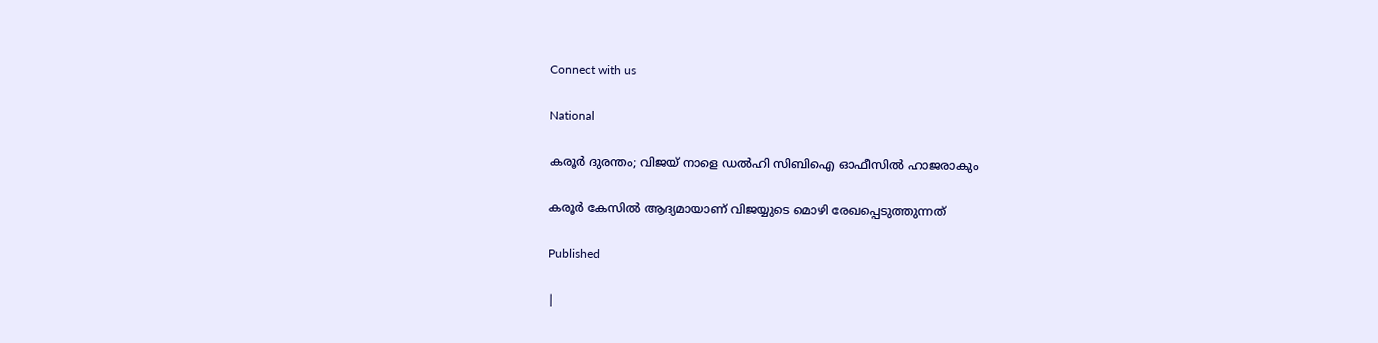Connect with us

National

കരൂര്‍ ദുരന്തം; വിജയ് നാളെ ഡല്‍ഹി സിബിഐ ഓഫീസില്‍ ഹാജരാകും

കരൂര്‍ കേസില്‍ ആദ്യമായാണ് വിജയ്യുടെ മൊഴി രേഖപ്പെടുത്തുന്നത്

Published

|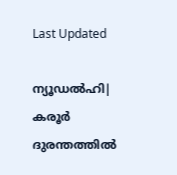Last Updated

ന്യൂഡല്‍ഹി| കരൂര്‍ ദുരന്തത്തില്‍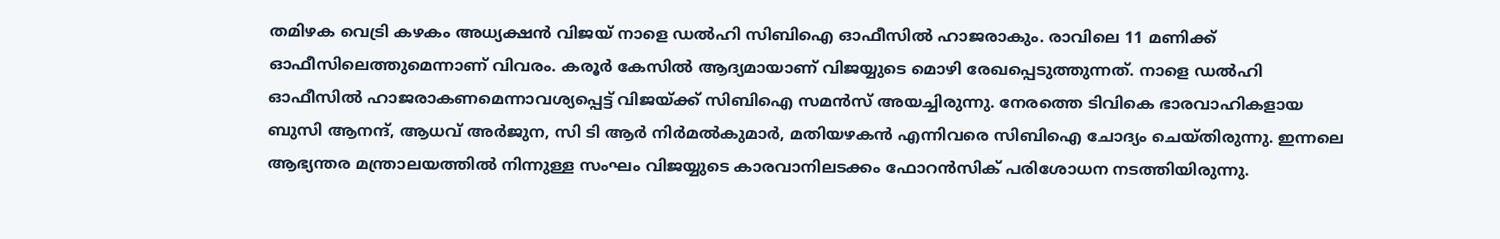തമിഴക വെട്രി കഴകം അധ്യക്ഷന്‍ വിജയ് നാളെ ഡല്‍ഹി സിബിഐ ഓഫീസില്‍ ഹാജരാകും. രാവിലെ 11 മണിക്ക് ഓഫീസിലെത്തുമെന്നാണ് വിവരം. കരൂര്‍ കേസില്‍ ആദ്യമായാണ് വിജയ്യുടെ മൊഴി രേഖപ്പെടുത്തുന്നത്. നാളെ ഡല്‍ഹി ഓഫീസില്‍ ഹാജരാകണമെന്നാവശ്യപ്പെട്ട് വിജയ്ക്ക് സിബിഐ സമന്‍സ് അയച്ചിരുന്നു. നേരത്തെ ടിവികെ ഭാരവാഹികളായ ബുസി ആനന്ദ്, ആധവ് അര്‍ജുന, സി ടി ആര്‍ നിര്‍മല്‍കുമാര്‍, മതിയഴകന്‍ എന്നിവരെ സിബിഐ ചോദ്യം ചെയ്തിരുന്നു. ഇന്നലെ ആഭ്യന്തര മന്ത്രാലയത്തില്‍ നിന്നുള്ള സംഘം വിജയ്യുടെ കാരവാനിലടക്കം ഫോറന്‍സിക് പരിശോധന നടത്തിയിരുന്നു.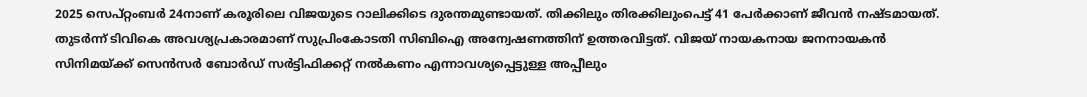2025 സെപ്റ്റംബര്‍ 24നാണ് കരൂരിലെ വിജയുടെ റാലിക്കിടെ ദുരന്തമുണ്ടായത്. തിക്കിലും തിരക്കിലുംപെട്ട് 41 പേര്‍ക്കാണ് ജീവന്‍ നഷ്ടമായത്. തുടര്‍ന്ന് ടിവികെ അവശ്യപ്രകാരമാണ് സുപ്രിംകോടതി സിബിഐ അന്വേഷണത്തിന് ഉത്തരവിട്ടത്. വിജയ് നായകനായ ജനനായകന്‍ സിനിമയ്ക്ക് സെന്‍സര്‍ ബോര്‍ഡ് സര്‍ട്ടിഫിക്കറ്റ് നല്‍കണം എന്നാവശ്യപ്പെട്ടുള്ള അപ്പീലും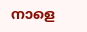നാളെ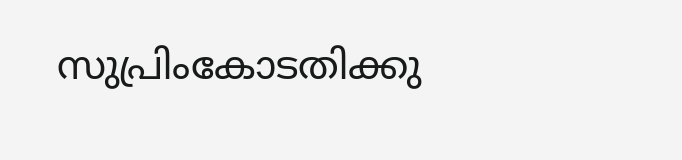സുപ്രിംകോടതിക്കു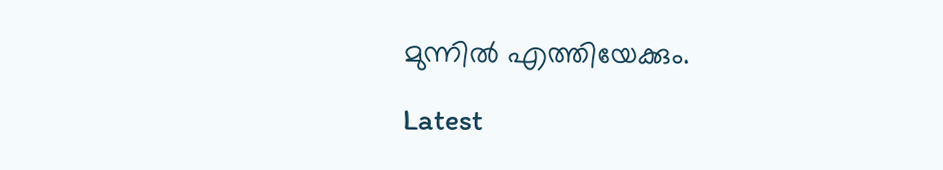മുന്നില്‍ എത്തിയേക്കും.

Latest